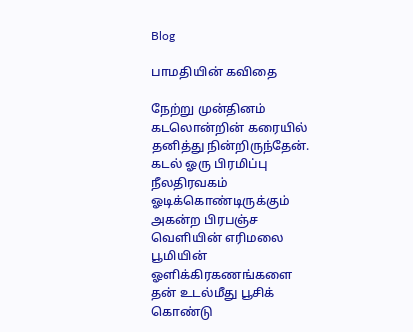Blog

பாமதியின் கவிதை

நேற்று முன்தினம் கடலொன்றின் கரையில் தனித்து நின்றிருந்தேன். கடல் ஓரு பிரமிப்பு நீலதிரவகம் ஓடிக்கொண்டிருக்கும் அகன்ற பிரபஞ்ச வெளியின் எரிமலை பூமியின் ஓளிக்கிரகணங்களை தன் உடல்மீது பூசிக் கொண்டு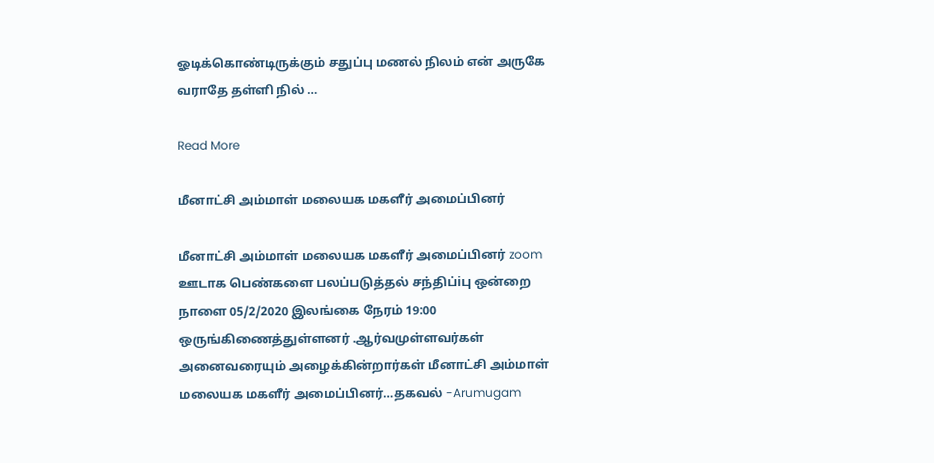ஓடிக்கொண்டிருக்கும் சதுப்பு மணல் நிலம் என் அருகே வராதே தள்ளி நில் …

Read More

மீனாட்சி அம்மாள் மலையக மகளீர் அமைப்பினர்

மீனாட்சி அம்மாள் மலையக மகளீர் அமைப்பினர் zoom ஊடாக பெண்களை பலப்படுத்தல் சந்திப்iபு ஒன்றை நாளை 05/2/2020 இலங்கை நேரம் 19:00 ஒருங்கிணைத்துள்ளனர் .ஆர்வமுள்ளவர்கள் அனைவரையும் அழைக்கின்றார்கள் மீனாட்சி அம்மாள் மலையக மகளீர் அமைப்பினர்…தகவல் -Arumugam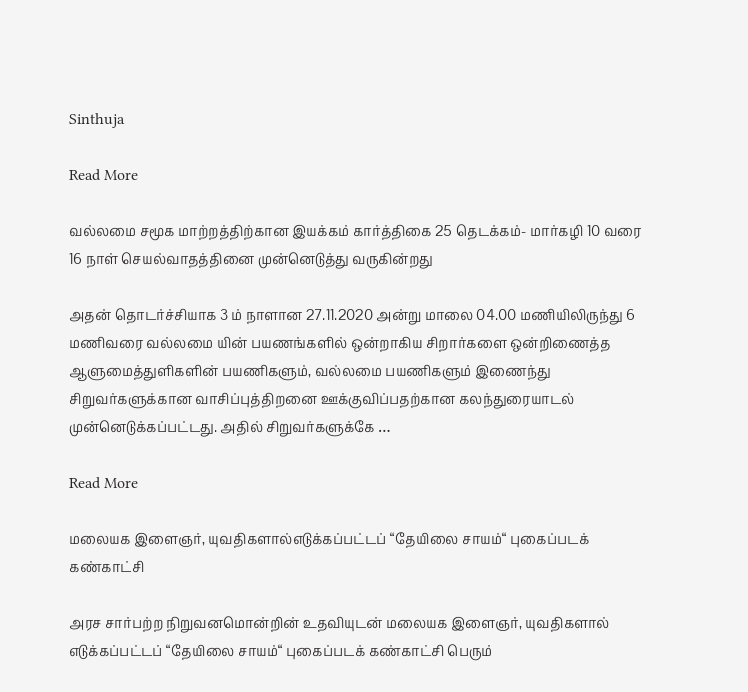Sinthuja

Read More

வல்லமை சமூக மாற்றத்திற்கான இயக்கம் கார்த்திகை 25 தெடக்கம்- மார்கழி 10 வரை 16 நாள் செயல்வாதத்தினை முன்னெடுத்து வருகின்றது

அதன் தொடர்ச்சியாக 3 ம் நாளான 27.11.2020 அன்று மாலை 04.00 மணியிலிருந்து 6 மணிவரை வல்லமை யின் பயணங்களில் ஒன்றாகிய சிறார்களை ஒன்றிணைத்த ஆளுமைத்துளிகளின் பயணிகளும், வல்லமை பயணிகளும் இணைந்து சிறுவர்களுக்கான வாசிப்புத்திறனை ஊக்குவிப்பதற்கான கலந்துரையாடல் முன்னெடுக்கப்பட்டது. அதில் சிறுவர்களுக்கே …

Read More

மலையக இளைஞர், யுவதிகளால்எடுக்கப்பட்டப் “தேயிலை சாயம்“ புகைப்படக் கண்காட்சி

அரச சார்பற்ற நிறுவனமொன்றின் உதவியுடன் மலையக இளைஞர், யுவதிகளால் எடுக்கப்பட்டப் “தேயிலை சாயம்“ புகைப்படக் கண்காட்சி பெரும்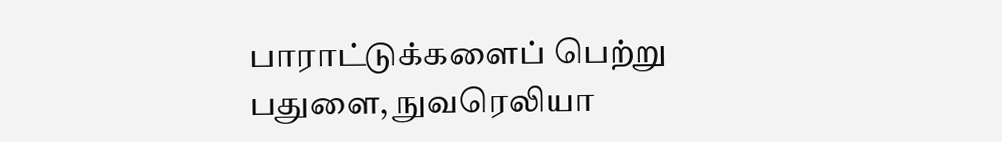பாராட்டுக்களைப் பெற்று பதுளை, நுவரெலியா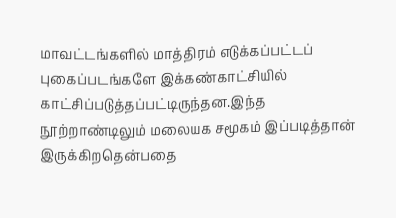மாவட்டங்களில் மாத்திரம் எடுக்கப்பட்டப் புகைப்படங்களே இக்கண்காட்சியில் காட்சிப்படுத்தப்பட்டிருந்தன.இந்த நூற்றாண்டிலும் மலையக சமூகம் இப்படித்தான் இருக்கிறதென்பதை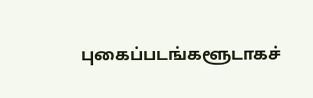புகைப்படங்களூடாகச்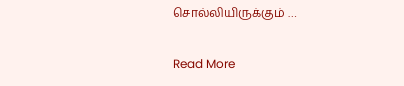சொல்லியிருக்கும் …

Read More